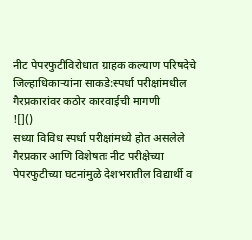नीट पेपरफुटीविरोधात ग्राहक कल्याण परिषदेचे जिल्हाधिकाऱ्यांना साकडे:स्पर्धा परीक्षांमधील गैरप्रकारांवर कठोर कारवाईची मागणी
![]()
सध्या विविध स्पर्धा परीक्षांमध्ये होत असलेले गैरप्रकार आणि विशेषतः नीट परीक्षेच्या पेपरफुटीच्या घटनांमुळे देशभरातील विद्यार्थी व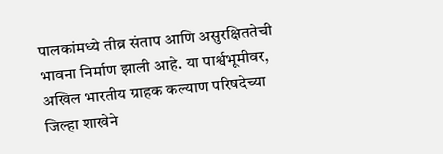पालकांमध्ये तीव्र संताप आणि असुरक्षिततेची भावना निर्माण झाली आहे. या पार्श्वभूमीवर, अखिल भारतीय ग्राहक कल्याण परिषदेच्या जिल्हा शाखेने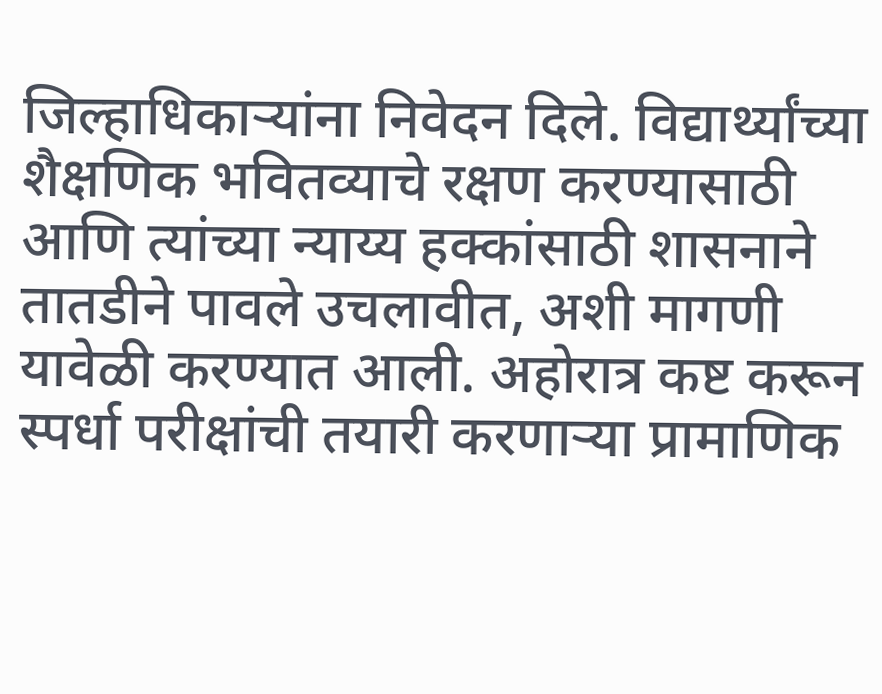जिल्हाधिकाऱ्यांना निवेदन दिले. विद्यार्थ्यांच्या शैक्षणिक भवितव्याचे रक्षण करण्यासाठी आणि त्यांच्या न्याय्य हक्कांसाठी शासनाने तातडीने पावले उचलावीत, अशी मागणी यावेळी करण्यात आली. अहोरात्र कष्ट करून स्पर्धा परीक्षांची तयारी करणाऱ्या प्रामाणिक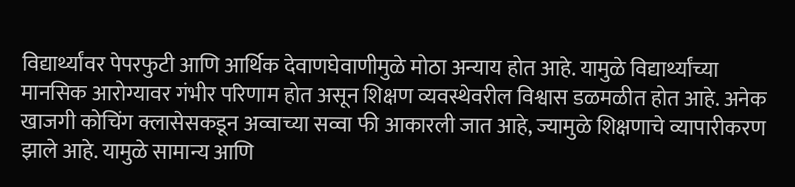विद्यार्थ्यांवर पेपरफुटी आणि आर्थिक देवाणघेवाणीमुळे मोठा अन्याय होत आहे. यामुळे विद्यार्थ्यांच्या मानसिक आरोग्यावर गंभीर परिणाम होत असून शिक्षण व्यवस्थेवरील विश्वास डळमळीत होत आहे. अनेक खाजगी कोचिंग क्लासेसकडून अव्वाच्या सव्वा फी आकारली जात आहे, ज्यामुळे शिक्षणाचे व्यापारीकरण झाले आहे. यामुळे सामान्य आणि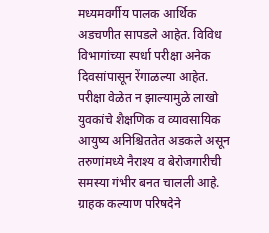मध्यमवर्गीय पालक आर्थिक अडचणीत सापडले आहेत. विविध विभागांच्या स्पर्धा परीक्षा अनेक दिवसांपासून रेंगाळल्या आहेत. परीक्षा वेळेत न झाल्यामुळे लाखो युवकांचे शैक्षणिक व व्यावसायिक आयुष्य अनिश्चिततेत अडकले असून तरुणांमध्ये नैराश्य व बेरोजगारीची समस्या गंभीर बनत चालली आहे. ग्राहक कल्याण परिषदेने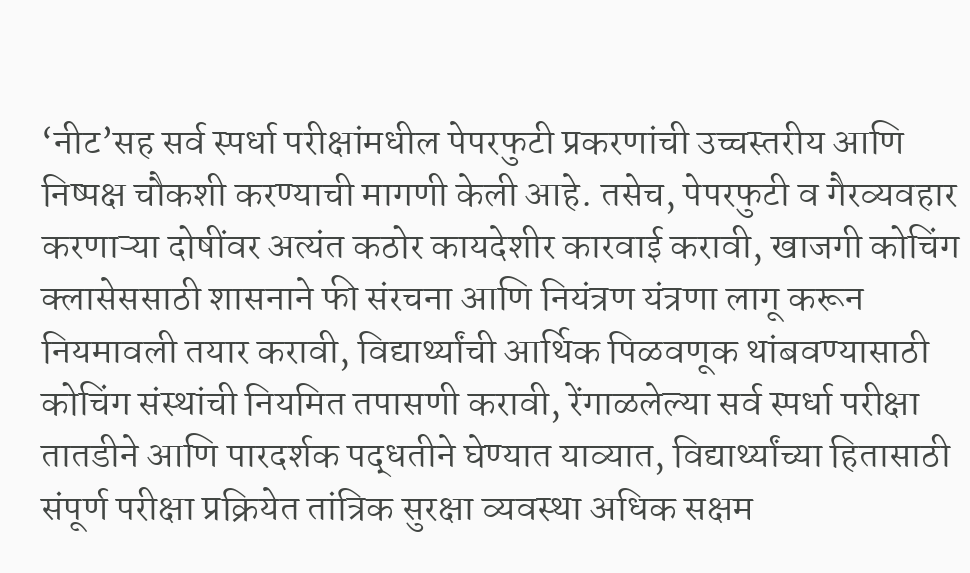‘नीट’सह सर्व स्पर्धा परीक्षांमधील पेपरफुटी प्रकरणांची उच्चस्तरीय आणि निष्पक्ष चौकशी करण्याची मागणी केली आहे. तसेच, पेपरफुटी व गैरव्यवहार करणाऱ्या दोषींवर अत्यंत कठोर कायदेशीर कारवाई करावी, खाजगी कोचिंग क्लासेससाठी शासनाने फी संरचना आणि नियंत्रण यंत्रणा लागू करून नियमावली तयार करावी, विद्यार्थ्यांची आर्थिक पिळवणूक थांबवण्यासाठी कोचिंग संस्थांची नियमित तपासणी करावी, रेंगाळलेल्या सर्व स्पर्धा परीक्षा तातडीने आणि पारदर्शक पद्धतीने घेण्यात याव्यात, विद्यार्थ्यांच्या हितासाठी संपूर्ण परीक्षा प्रक्रियेत तांत्रिक सुरक्षा व्यवस्था अधिक सक्षम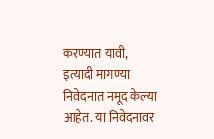करण्यात यावी, इत्यादी मागण्या निवेदनात नमूद केल्या आहेत. या निवेदनावर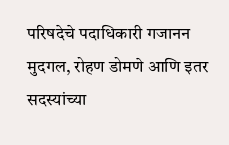परिषदेचे पदाधिकारी गजानन मुदगल, रोहण डोमणे आणि इतर सदस्यांच्या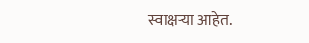स्वाक्षऱ्या आहेत.